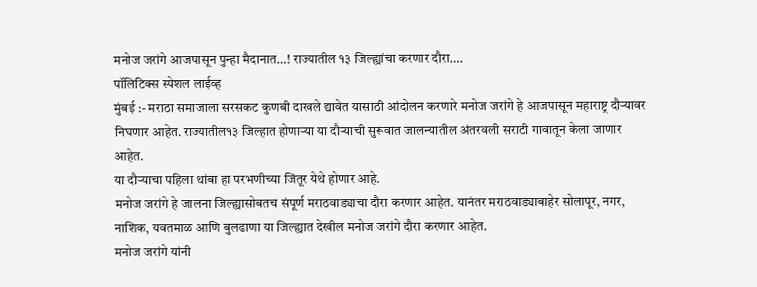मनोज जरांगे आजपासून पुन्हा मैदानात…! राज्यातील १३ जिल्ह्यांचा करणार दौरा….
पॉलिटिक्स स्पेशल लाईव्ह
मुंबई :- मराठा समाजाला सरसकट कुणबी दाखले द्यावेत यासाठी आंदोलन करणारे मनोज जरांगे हे आजपासून महाराष्ट्र दौऱ्यावर निघणार आहेत. राज्यातील१३ जिल्हात होणाऱ्या या दौऱ्याची सुरूवात जालन्यातील अंतरवली सराटी गावातून केला जाणार आहेत.
या दौऱ्याचा पहिला थांबा हा परभणीच्या जिंतूर येथे होणार आहे.
मनोज जरांगे हे जालना जिल्ह्यासोबतच संपूर्ण मराठवाड्याचा दौरा करणार आहेत. यानंतर मराठवाड्याबाहेर सोलापूर, नगर, नाशिक, यवतमाळ आणि बुलढाणा या जिल्ह्यात देखील मनोज जरांगे दौरा करणार आहेत.
मनोज जरांगे यांनी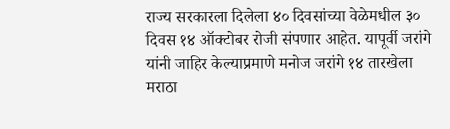राज्य सरकारला दिलेला ४० दिवसांच्या वेळेमधील ३० दिवस १४ ऑक्टोबर रोजी संपणार आहेत. यापूर्वी जरांगे यांनी जाहिर केल्याप्रमाणे मनोज जरांगे १४ तारखेला मराठा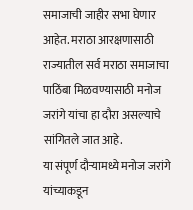समाजाची जाहीर सभा घेणार आहेत. मराठा आरक्षणासाठी राज्यातील सर्व मराठा समाजाचा पाठिंबा मिळवण्यासाठी मनोज जरांगे यांचा हा दौरा असल्याचे सांगितले जात आहे.
या संपूर्ण दौऱ्यामध्ये मनोज जरांगे यांच्याकडून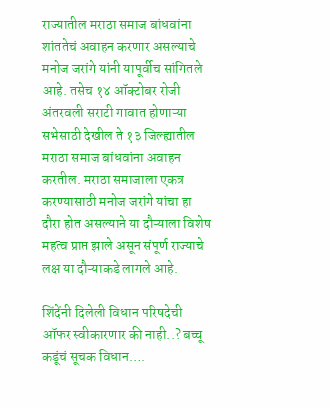राज्यातील मराठा समाज बांधवांना शांततेचं अवाहन करणार असल्याचे मनोज जरांगे यांनी यापूर्वीच सांगितले आहे. तसेच १४ ऑक्टोबर रोजी अंतरवली सराटी गावात होणाऱ्या सभेसाठी देखील ते १३ जिल्ह्यातील मराठा समाज बांधवांना अवाहन करतील. मराठा समाजाला एकत्र करण्यासाठी मनोज जरांगे यांचा हा दौरा होत असल्याने या दौऱ्याला विशेष महत्व प्राप्त झाले असून संपूर्ण राज्याचे लक्ष या दौऱ्याकडे लागले आहे.

शिंदेंनी दिलेली विधान परिषदेची ऑफर स्वीकारणार की नाही..? बच्चू कडूंचं सूचक विधान….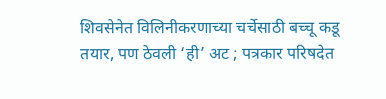शिवसेनेत विलिनीकरणाच्या चर्चेसाठी बच्चू कडू तयार, पण ठेवली ‘ही’ अट ; पत्रकार परिषदेत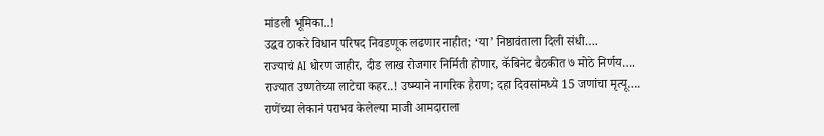मांडली भूमिका..!
उद्धव ठाकरे विधान परिषद निवडणूक लढणार नाहीत; ‘या’ निष्ठावंताला दिली संधी….
राज्याचं AI धोरण जाहीर, दीड लाख रोजगार निर्मिती होणार, कॅबिनेट बैठकीत ७ मोठे निर्णय….
राज्यात उष्णतेच्या लाटेचा कहर..! उष्म्याने नागरिक हैराण; दहा दिवसांमध्ये 15 जणांचा मृत्यू….
राणेंच्या लेकानं पराभव केलेल्या माजी आमदाराला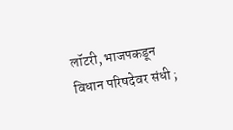लॉटरी, भाजपकडून विधान परिषदेवर संधी ;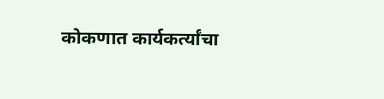कोकणात कार्यकर्त्यांचा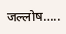जल्लोष…..